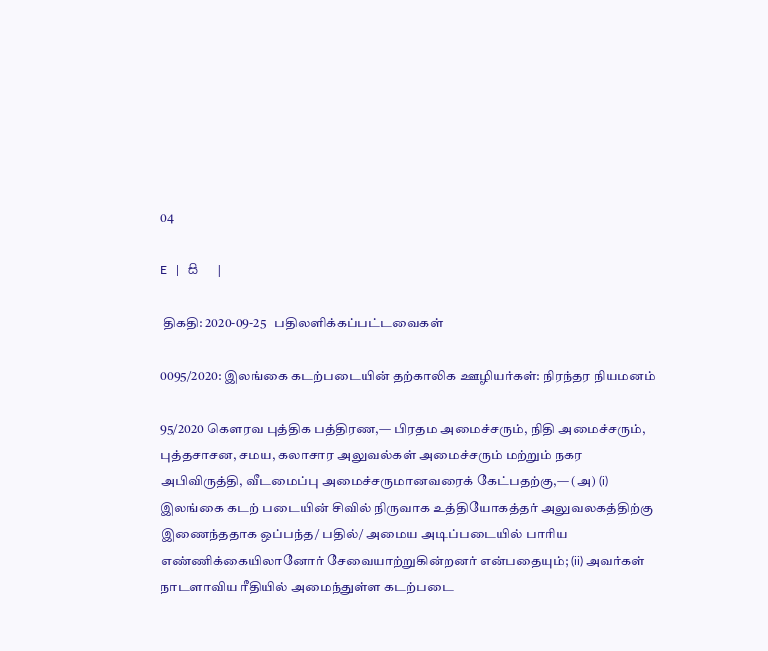04

E   |   සි   |

 திகதி: 2020-09-25   பதிலளிக்கப்பட்டவைகள்

0095/2020: இலங்கை கடற்படையின் தற்காலிக ஊழியர்கள்: நிரந்தர நியமனம்

95/2020 கௌரவ புத்திக பத்திரண,— பிரதம அமைச்சரும், நிதி அமைச்சரும், புத்தசாசன, சமய, கலாசார அலுவல்கள் அமைச்சரும் மற்றும் நகர அபிவிருத்தி, வீடமைப்பு அமைச்சருமானவரைக் கேட்பதற்கு,— (அ) (i) இலங்கை கடற் படையின் சிவில் நிருவாக உத்தியோகத்தர் அலுவலகத்திற்கு இணைந்ததாக ஒப்பந்த/ பதில்/ அமைய அடிப்படையில் பாரிய எண்ணிக்கையிலானோர் சேவையாற்றுகின்றனர் என்பதையும்; (ii) அவர்கள் நாடளாவிய ரீதியில் அமைந்துள்ள கடற்படை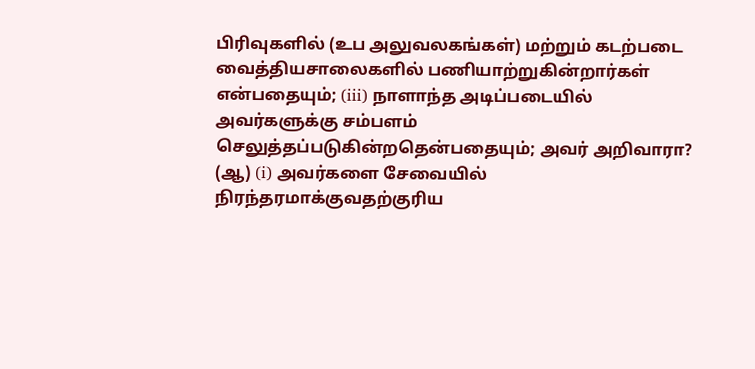பிரிவுகளில் (உப அலுவலகங்கள்) மற்றும் கடற்படை வைத்தியசாலைகளில் பணியாற்றுகின்றார்கள் என்பதையும்; (iii) நாளாந்த அடிப்படையில் அவர்களுக்கு சம்பளம் செலுத்தப்படுகின்றதென்பதையும்; அவர் அறிவாரா? (ஆ) (i) அவர்களை சேவையில் நிரந்தரமாக்குவதற்குரிய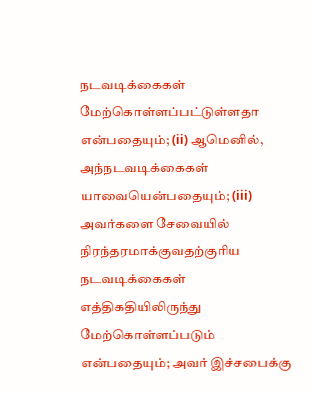நடவடிக்கைகள் மேற்கொள்ளப்பட்டுள்ளதா என்பதையும்; (ii) ஆமெனில், அந்நடவடிக்கைகள் யாவையென்பதையும்; (iii) அவர்களை சேவையில் நிரந்தரமாக்குவதற்குரிய நடவடிக்கைகள் எத்திகதியிலிருந்து மேற்கொள்ளப்படும் என்பதையும்; அவர் இச்சபைக்கு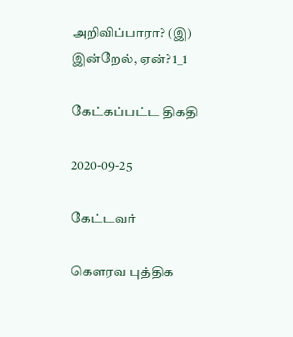அறிவிப்பாரா? (இ) இன்றேல், ஏன்? 1_1

கேட்கப்பட்ட திகதி

2020-09-25

கேட்டவர்

கௌரவ புத்திக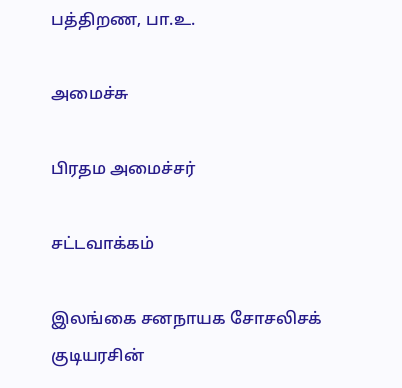பத்திறண, பா.உ.

அமைச்சு

பிரதம அமைச்சர்

சட்டவாக்கம்

இலங்கை சனநாயக சோசலிசக் குடியரசின்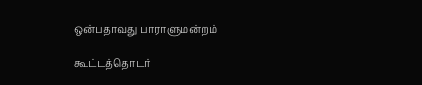ஒன்பதாவது பாராளுமன்றம்

கூட்டத்தொடர்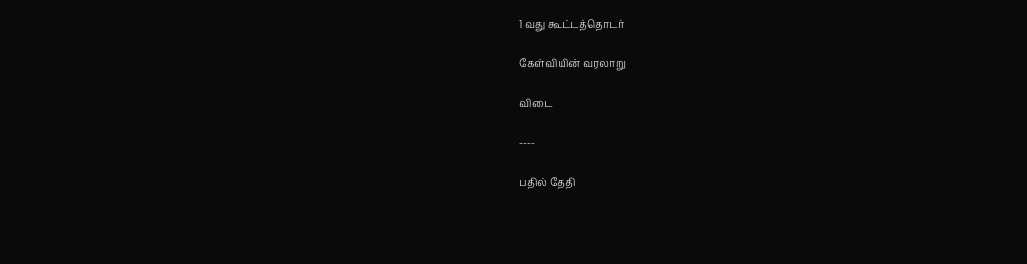1 வது கூட்டத்தொடர்

கேள்வியின் வரலாறு

விடை

----

பதில் தேதி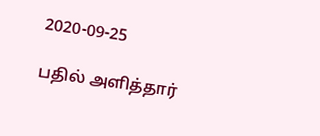2020-09-25

பதில் அளித்தார்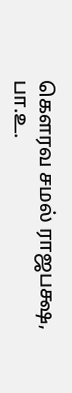கௌரவ சமல் ராஜபக்ஷ, பா.உ.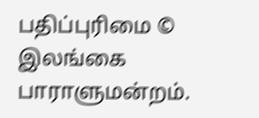பதிப்புரிமை © இலங்கை பாராளுமன்றம்.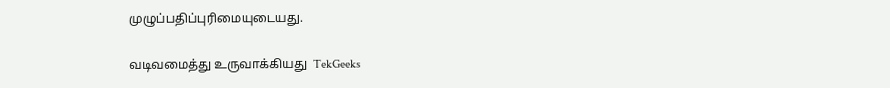முழுப்பதிப்புரிமையுடையது.

வடிவமைத்து உருவாக்கியது  TekGeeks